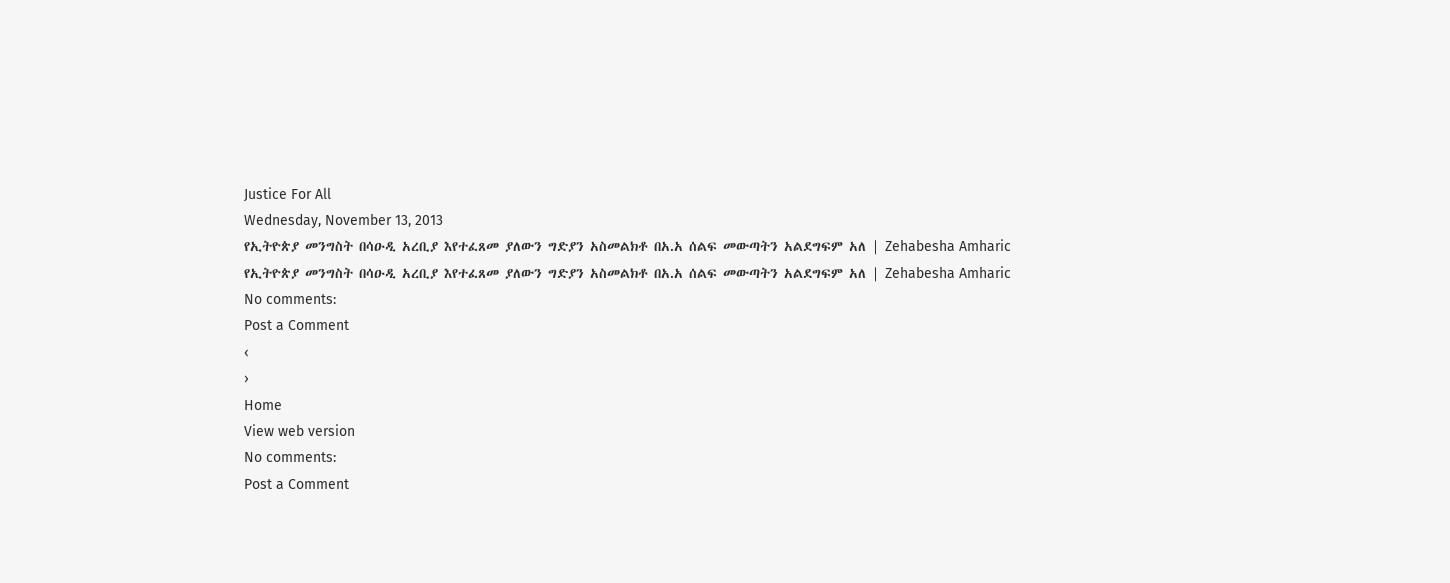Justice For All
Wednesday, November 13, 2013
የኢትዮጵያ መንግስት በሳዑዲ አረቢያ እየተፈጸመ ያለውን ግድያን አስመልክቶ በአ.አ ሰልፍ መውጣትን አልደግፍም አለ | Zehabesha Amharic
የኢትዮጵያ መንግስት በሳዑዲ አረቢያ እየተፈጸመ ያለውን ግድያን አስመልክቶ በአ.አ ሰልፍ መውጣትን አልደግፍም አለ | Zehabesha Amharic
No comments:
Post a Comment
‹
›
Home
View web version
No comments:
Post a Comment